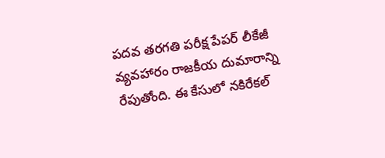పదవ తరగతి పరీక్ష పేపర్ లీకేజీ వ్యవహారం రాజకీయ దుమారాన్ని రేపుతోంది. ఈ కేసులో నకిరేకల్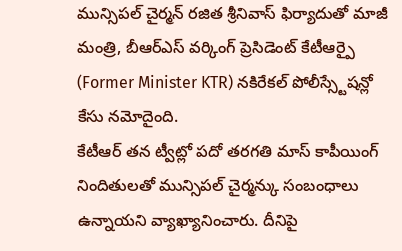మున్సిపల్ చైర్మన్ రజిత శ్రీనివాస్ ఫిర్యాదుతో మాజీ మంత్రి, బీఆర్ఎస్ వర్కింగ్ ప్రెసిడెంట్ కేటీఆర్పై (Former Minister KTR) నకిరేకల్ పోలీస్స్టేషన్లో కేసు నమోదైంది.
కేటీఆర్ తన ట్వీట్లో పదో తరగతి మాస్ కాపీయింగ్ నిందితులతో మున్సిపల్ చైర్మన్కు సంబంధాలు ఉన్నాయని వ్యాఖ్యానించారు. దీనిపై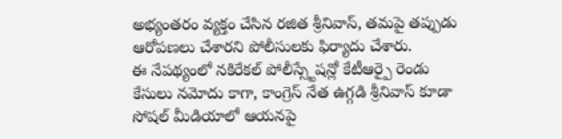అభ్యంతరం వ్యక్తం చేసిన రజిత శ్రీనివాస్, తమపై తప్పుడు ఆరోపణలు చేశారని పోలీసులకు ఫిర్యాదు చేశారు.
ఈ నేపథ్యంలో నకిరేకల్ పోలీస్స్టేషన్లో కేటీఆర్పై రెండు కేసులు నమోదు కాగా, కాంగ్రెస్ నేత ఉగ్గడి శ్రీనివాస్ కూడా సోషల్ మీడియాలో ఆయనపై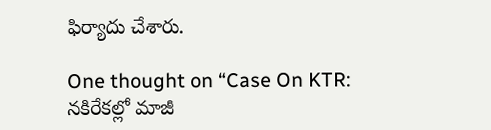ఫిర్యాదు చేశారు.

One thought on “Case On KTR: నకిరేకల్లో మాజీ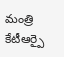మంత్రి కేటీఆర్పై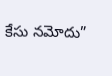కేసు నమోదు”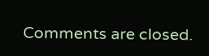Comments are closed.